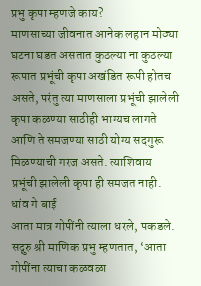प्रभु कृपा म्हणजे काय?
माणसाच्या जीवनात आनेक लहान मोठ्या घटना घडत असतात कुठल्या ना कुठल्या रूपात प्रभूंची कृपा अखंडित रूपी होतच असते, परंतु त्या माणसाला प्रभूंची झालेली कृपा कळण्या साठीही भाग्यच लागते आणि ते समजण्या साठी योग्य सदगुरू मिळण्याची गरज असते. त्याशिवाय प्रभूंची झालेली कृपा ही समजत नाही.
धांव गे बाई
आता मात्र गोपींनी त्याला धरले, पकडले. सद्गुरु श्री माणिक प्रभु म्हणतात, ‘आता गोपींना त्याचा कळवळा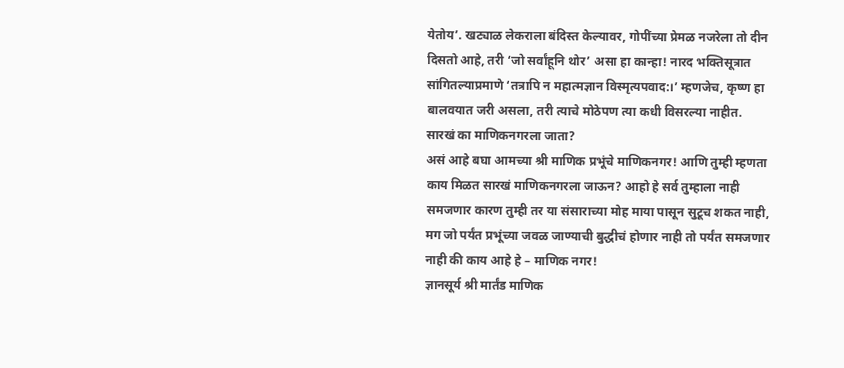येतोय’. खट्याळ लेकराला बंदिस्त केल्यावर, गोपींच्या प्रेमळ नजरेला तो दीन दिसतो आहे, तरी ‘जो सर्वांहूनि थोर’ असा हा कान्हा! नारद भक्तिसूत्रात सांगितल्याप्रमाणे ‘तत्रापि न महात्मज्ञान विस्मृत्यपवाद:।’ म्हणजेच, कृष्ण हा बालवयात जरी असला, तरी त्याचे मोठेपण त्या कधी विसरल्या नाहीत.
सारखं का माणिकनगरला जाता?
असं आहे बघा आमच्या श्री माणिक प्रभूंचे माणिकनगर! आणि तुम्ही म्हणता काय मिळत सारखं माणिकनगरला जाऊन? आहो हे सर्व तुम्हाला नाही समजणार कारण तुम्ही तर या संसाराच्या मोह माया पासून सुटूच शकत नाही, मग जो पर्यंत प्रभूंच्या जवळ जाण्याची बुद्धीचं होणार नाही तो पर्यंत समजणार नाही की काय आहे हे – माणिक नगर!
ज्ञानसूर्य श्री मार्तंड माणिक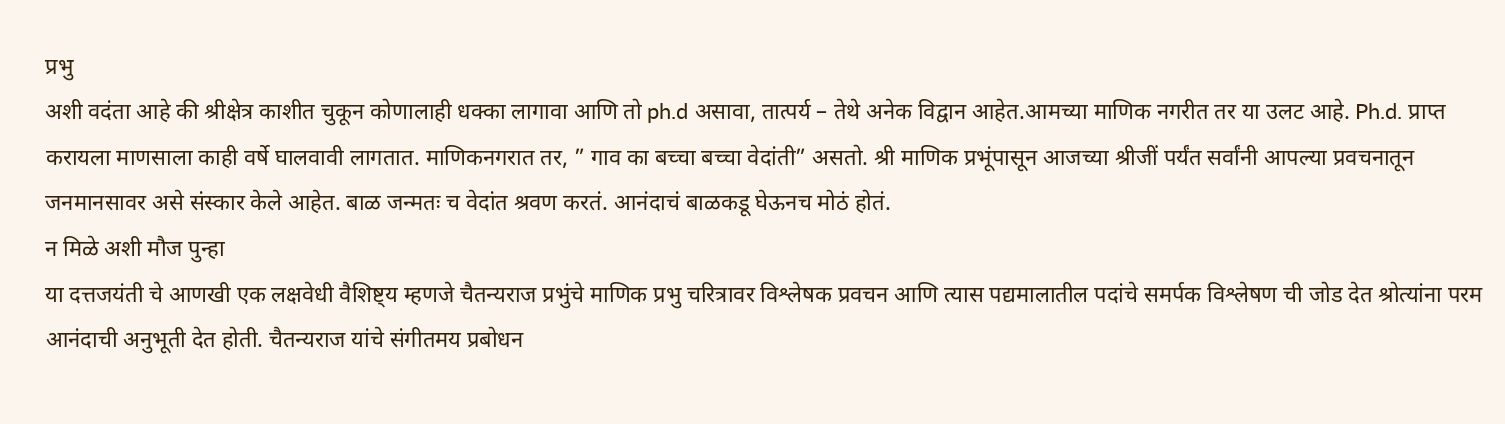प्रभु
अशी वदंता आहे की श्रीक्षेत्र काशीत चुकून कोणालाही धक्का लागावा आणि तो ph.d असावा, तात्पर्य – तेथे अनेक विद्वान आहेत.आमच्या माणिक नगरीत तर या उलट आहे. Ph.d. प्राप्त करायला माणसाला काही वर्षे घालवावी लागतात. माणिकनगरात तर, ” गाव का बच्चा बच्चा वेदांती” असतो. श्री माणिक प्रभूंपासून आजच्या श्रीजीं पर्यंत सर्वांनी आपल्या प्रवचनातून जनमानसावर असे संस्कार केले आहेत. बाळ जन्मतः च वेदांत श्रवण करतं. आनंदाचं बाळकडू घेऊनच मोठं होतं.
न मिळे अशी मौज पुन्हा
या दत्तजयंती चे आणखी एक लक्षवेधी वैशिष्ट्य म्हणजे चैतन्यराज प्रभुंचे माणिक प्रभु चरित्रावर विश्लेषक प्रवचन आणि त्यास पद्यमालातील पदांचे समर्पक विश्लेषण ची जोड देत श्रोत्यांना परम आनंदाची अनुभूती देत होती. चैतन्यराज यांचे संगीतमय प्रबोधन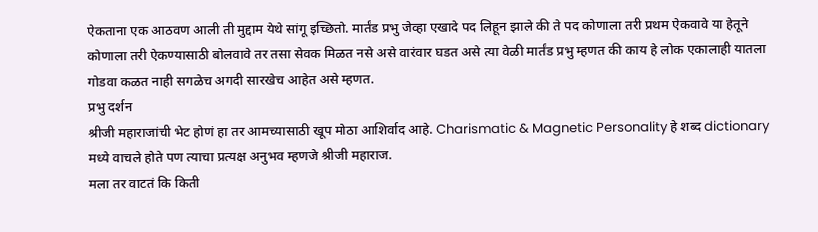ऐकताना एक आठवण आली ती मुद्दाम येथे सांगू इच्छितो. मार्तंड प्रभु जेव्हा एखादे पद लिहून झाले की ते पद कोणाला तरी प्रथम ऐकवावे या हेतूने कोणाला तरी ऐकण्यासाठी बोलवावे तर तसा सेवक मिळत नसे असे वारंवार घडत असे त्या वेळी मार्तंड प्रभु म्हणत की काय हे लोक एकालाही यातला गोडवा कळत नाही सगळेच अगदी सारखेच आहेत असे म्हणत.
प्रभु दर्शन
श्रीजी महाराजांची भेट होणं हा तर आमच्यासाठी खूप मोठा आशिर्वाद आहे. Charismatic & Magnetic Personality हे शब्द dictionary मध्ये वाचले होते पण त्याचा प्रत्यक्ष अनुभव म्हणजे श्रीजी महाराज.
मला तर वाटतं कि किती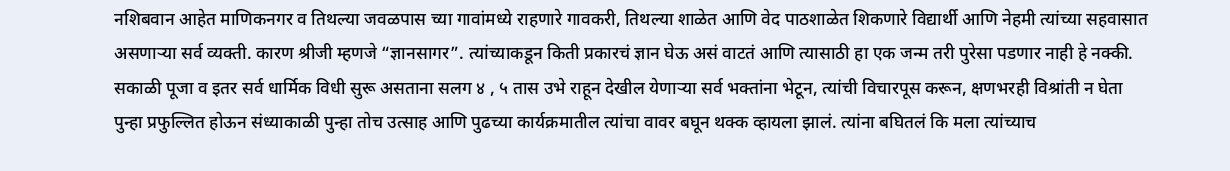नशिबवान आहेत माणिकनगर व तिथल्या जवळपास च्या गावांमध्ये राहणारे गावकरी, तिथल्या शाळेत आणि वेद पाठशाळेत शिकणारे विद्यार्थी आणि नेहमी त्यांच्या सहवासात असणाऱ्या सर्व व्यक्ती. कारण श्रीजी म्हणजे “ज्ञानसागर”. त्यांच्याकडून किती प्रकारचं ज्ञान घेऊ असं वाटतं आणि त्यासाठी हा एक जन्म तरी पुरेसा पडणार नाही हे नक्की. सकाळी पूजा व इतर सर्व धार्मिक विधी सुरू असताना सलग ४ , ५ तास उभे राहून देखील येणाऱ्या सर्व भक्तांना भेटून, त्यांची विचारपूस करून, क्षणभरही विश्रांती न घेता पुन्हा प्रफुल्लित होऊन संध्याकाळी पुन्हा तोच उत्साह आणि पुढच्या कार्यक्रमातील त्यांचा वावर बघून थक्क व्हायला झालं. त्यांना बघितलं कि मला त्यांच्याच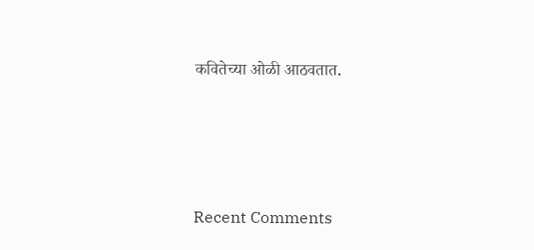कवितेच्या ओळी आठवतात.






Recent Comments